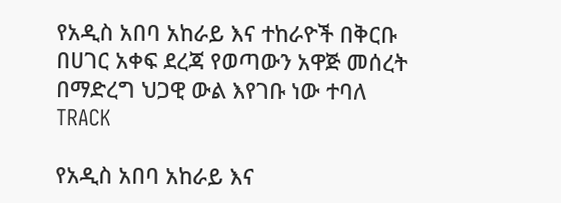የአዲስ አበባ አከራይ እና ተከራዮች በቅርቡ በሀገር አቀፍ ደረጃ የወጣውን አዋጅ መሰረት በማድረግ ህጋዊ ውል እየገቡ ነው ተባለ
TRACK

የአዲስ አበባ አከራይ እና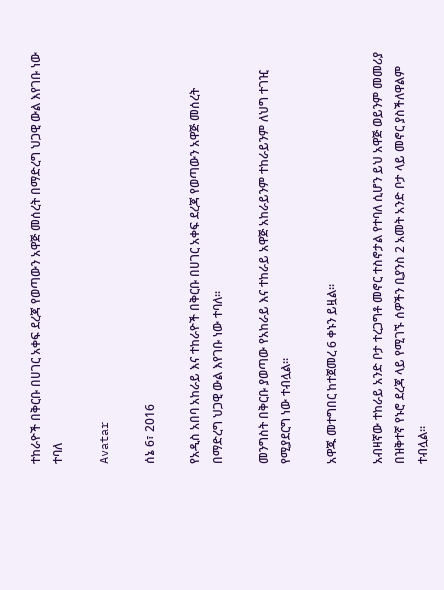ተከራዮች በቅርቡ በሀገር አቀፍ ደረጃ የወጣውን አዋጅ መሰረት በማድረግ ህጋዊ ውል እየገቡ ነው ተባለ

Avatar

ሰኔ 6፣ 2016

የአዲስ አበባ አከራይ እና ተከራዮች በቅርቡ በሀገር አቀፍ ደረጃ የወጣውን አዋጅ መሰረት በማድረግ ህጋዊ ውል እየገቡ ነው ተባለ፡፡

መንግስት በቅርቡ ያወጣው የአከራይ እና ተከራይ አዋጅ አከራይንም ተከራይንም ለህግ ተገዢ የሚያደርግ ነው ተብሏል፡፡

አዋጁ መተግበር ከተጀመረ 6 ቀኑን ይዟል፡፡

አብዛኛው ተከራይ አንድ ቦታ ተረጋግቶ መኖር ተስኖታል የተባለ ሲሆን ይህ አዋጅ ወይንም መመሪያ በዝቅተኛ የኑሮ ደረጃ ላይ የሚገኙ ሰዎችን ቢያንስ 2 አመት አንድ ቦታ ላይ መኖር ያስችለዋልም ተብሏል፡፡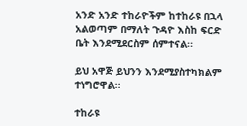አንድ አንድ ተከራዮችም ከተከራዩ በኋላ አልወጣም በማለት ጉዳዮ እስከ ፍርድ ቤት እንደሚደርስም ሰምተናል፡፡

ይህ አዋጅ ይህንን እንደሚያስተካክልም ተነግሮዋል፡፡

ተከራዩ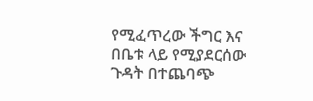የሚፈጥረው ችግር እና በቤቱ ላይ የሚያደርሰው ጉዳት በተጨባጭ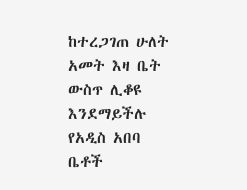ከተረጋገጠ ሁለት አመት እዛ ቤት ውስጥ ሊቆዩ እንደማይችሉ የአዲስ አበባ ቤቶች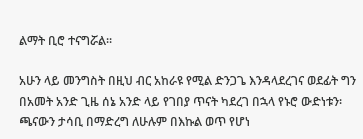ልማት ቢሮ ተናግሯል፡፡

አሁን ላይ መንግስት በዚህ ብር አከራዩ የሚል ድንጋጌ እንዳላደረገና ወደፊት ግን በአመት አንድ ጊዜ ሰኔ አንድ ላይ የገበያ ጥናት ካደረገ በኋላ የኑሮ ውድነቱን፡ ጫናውን ታሳቢ በማድረግ ለሁሉም በእኩል ወጥ የሆነ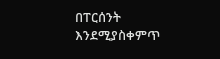በፐርሰንት እንደሚያስቀምጥ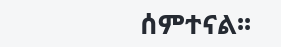ሰምተናል፡፡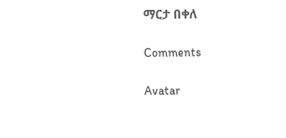ማርታ በቀለ

Comments

Avatar